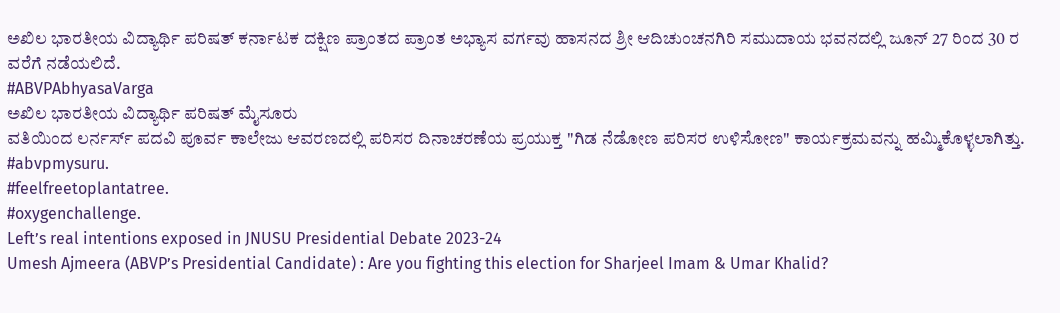ಅಖಿಲ ಭಾರತೀಯ ವಿದ್ಯಾರ್ಥಿ ಪರಿಷತ್ ಕರ್ನಾಟಕ ದಕ್ಷಿಣ ಪ್ರಾಂತದ ಪ್ರಾಂತ ಅಭ್ಯಾಸ ವರ್ಗವು ಹಾಸನದ ಶ್ರೀ ಆದಿಚುಂಚನಗಿರಿ ಸಮುದಾಯ ಭವನದಲ್ಲಿ ಜೂನ್ 27 ರಿಂದ 30 ರ ವರೆಗೆ ನಡೆಯಲಿದೆ.
#ABVPAbhyasaVarga
ಅಖಿಲ ಭಾರತೀಯ ವಿದ್ಯಾರ್ಥಿ ಪರಿಷತ್ ಮೈಸೂರು
ವತಿಯಿಂದ ಲರ್ನರ್ಸ್ ಪದವಿ ಪೂರ್ವ ಕಾಲೇಜು ಆವರಣದಲ್ಲಿ ಪರಿಸರ ದಿನಾಚರಣೆಯ ಪ್ರಯುಕ್ತ "ಗಿಡ ನೆಡೋಣ ಪರಿಸರ ಉಳಿಸೋಣ" ಕಾರ್ಯಕ್ರಮವನ್ನು ಹಮ್ಮಿಕೊಳ್ಳಲಾಗಿತ್ತು.
#abvpmysuru.
#feelfreetoplantatree.
#oxygenchallenge.
Left’s real intentions exposed in JNUSU Presidential Debate 2023-24
Umesh Ajmeera (ABVP’s Presidential Candidate) : Are you fighting this election for Sharjeel Imam & Umar Khalid?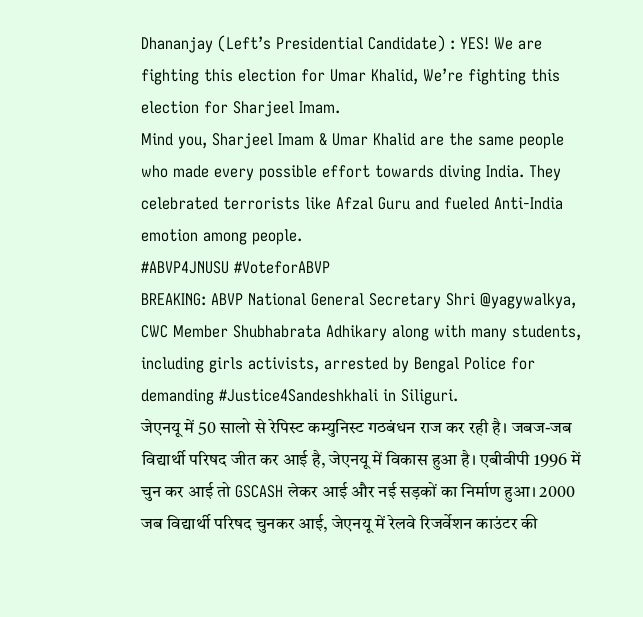Dhananjay (Left’s Presidential Candidate) : YES! We are fighting this election for Umar Khalid, We’re fighting this election for Sharjeel Imam.
Mind you, Sharjeel Imam & Umar Khalid are the same people who made every possible effort towards diving India. They celebrated terrorists like Afzal Guru and fueled Anti-India emotion among people.
#ABVP4JNUSU #VoteforABVP
BREAKING: ABVP National General Secretary Shri @yagywalkya, CWC Member Shubhabrata Adhikary along with many students, including girls activists, arrested by Bengal Police for demanding #Justice4Sandeshkhali in Siliguri.
जेएनयू में 50 सालो से रेपिस्ट कम्युनिस्ट गठबंधन राज कर रही है। जबज-जब विद्यार्थी परिषद जीत कर आई है, जेएनयू में विकास हुआ है। एबीवीपी 1996 में चुन कर आई तो GSCASH लेकर आई और नई सड़कों का निर्माण हुआ। 2000 जब विद्यार्थी परिषद चुनकर आई, जेएनयू में रेलवे रिजर्वेशन काउंटर की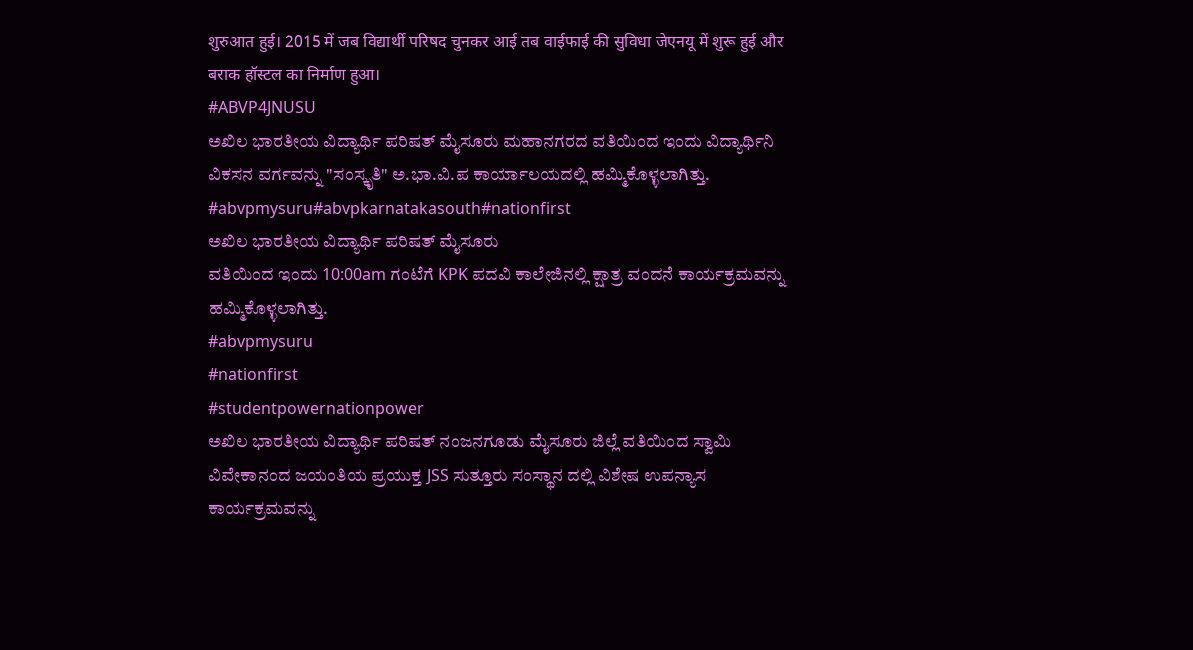शुरुआत हुई। 2015 में जब विद्यार्थी परिषद चुनकर आई तब वाईफाई की सुविधा जेएनयू में शुरू हुई और बराक हॉस्टल का निर्माण हुआ।
#ABVP4JNUSU
ಅಖಿಲ ಭಾರತೀಯ ವಿದ್ಯಾರ್ಥಿ ಪರಿಷತ್ ಮೈಸೂರು ಮಹಾನಗರದ ವತಿಯಿಂದ ಇಂದು ವಿದ್ಯಾರ್ಥಿನಿ ವಿಕಸನ ವರ್ಗವನ್ನು "ಸಂಸ್ಕೃತಿ" ಅ.ಭಾ.ವಿ.ಪ ಕಾರ್ಯಾಲಯದಲ್ಲಿ ಹಮ್ಮಿಕೊಳ್ಳಲಾಗಿತ್ತು.
#abvpmysuru#abvpkarnatakasouth#nationfirst
ಅಖಿಲ ಭಾರತೀಯ ವಿದ್ಯಾರ್ಥಿ ಪರಿಷತ್ ಮೈಸೂರು
ವತಿಯಿಂದ ಇಂದು 10:00am ಗಂಟೆಗೆ KPK ಪದವಿ ಕಾಲೇಜಿನಲ್ಲಿ ಕ್ಷಾತ್ರ ವಂದನೆ ಕಾರ್ಯಕ್ರಮವನ್ನು ಹಮ್ಮಿಕೊಳ್ಳಲಾಗಿತ್ತು.
#abvpmysuru
#nationfirst
#studentpowernationpower
ಅಖಿಲ ಭಾರತೀಯ ವಿದ್ಯಾರ್ಥಿ ಪರಿಷತ್ ನಂಜನಗೂಡು ಮೈಸೂರು ಜಿಲ್ಲೆ ವತಿಯಿಂದ ಸ್ವಾಮಿ ವಿವೇಕಾನಂದ ಜಯಂತಿಯ ಪ್ರಯುಕ್ತ JSS ಸುತ್ತೂರು ಸಂಸ್ಥಾನ ದಲ್ಲಿ ವಿಶೇಷ ಉಪನ್ಯಾಸ ಕಾರ್ಯಕ್ರಮವನ್ನು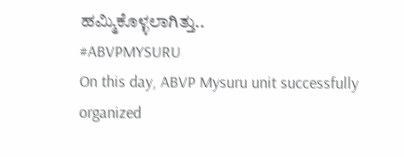ಹಮ್ಮಿಕೊಳ್ಳಲಾಗಿತ್ತು..
#ABVPMYSURU
On this day, ABVP Mysuru unit successfully organized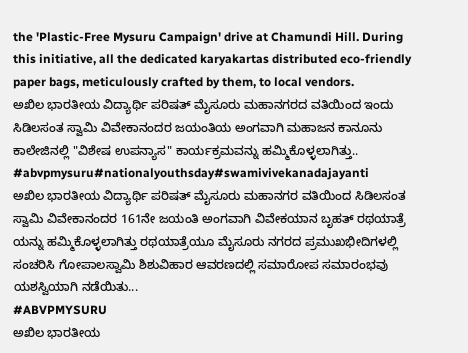the 'Plastic-Free Mysuru Campaign' drive at Chamundi Hill. During this initiative, all the dedicated karyakartas distributed eco-friendly paper bags, meticulously crafted by them, to local vendors.
ಅಖಿಲ ಭಾರತೀಯ ವಿದ್ಯಾರ್ಥಿ ಪರಿಷತ್ ಮೈಸೂರು ಮಹಾನಗರದ ವತಿಯಿಂದ ಇಂದು ಸಿಡಿಲಸಂತ ಸ್ವಾಮಿ ವಿವೇಕಾನಂದರ ಜಯಂತಿಯ ಅಂಗವಾಗಿ ಮಹಾಜನ ಕಾನೂನು ಕಾಲೇಜಿನಲ್ಲಿ "ವಿಶೇಷ ಉಪನ್ಯಾಸ" ಕಾರ್ಯಕ್ರಮವನ್ನು ಹಮ್ಮಿಕೊಳ್ಳಲಾಗಿತ್ತು..
#abvpmysuru#nationalyouthsday#swamivivekanadajayanti
ಅಖಿಲ ಭಾರತೀಯ ವಿದ್ಯಾರ್ಥಿ ಪರಿಷತ್ ಮೈಸೂರು ಮಹಾನಗರ ವತಿಯಿಂದ ಸಿಡಿಲಸಂತ ಸ್ವಾಮಿ ವಿವೇಕಾನಂದರ 161ನೇ ಜಯಂತಿ ಅಂಗವಾಗಿ ವಿವೇಕಯಾನ ಬೃಹತ್ ರಥಯಾತ್ರೆ ಯನ್ನು ಹಮ್ಮಿಕೊಳ್ಳಲಾಗಿತ್ತು ರಥಯಾತ್ರೆಯೂ ಮೈಸೂರು ನಗರದ ಪ್ರಮುಖಭೀದಿಗಳಲ್ಲಿ ಸಂಚರಿಸಿ ಗೋಪಾಲಸ್ವಾಮಿ ಶಿಶುವಿಹಾರ ಆವರಣದಲ್ಲಿ ಸಮಾರೋಪ ಸಮಾರಂಭವು ಯಶಸ್ವಿಯಾಗಿ ನಡೆಯಿತು...
#ABVPMYSURU
ಅಖಿಲ ಭಾರತೀಯ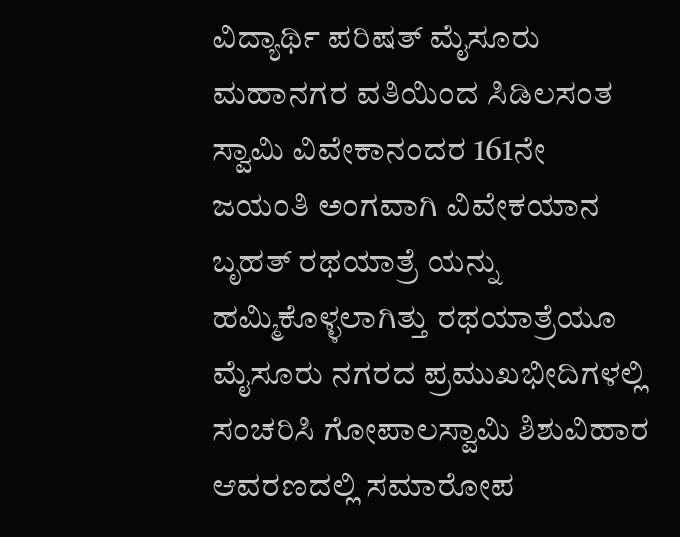ವಿದ್ಯಾರ್ಥಿ ಪರಿಷತ್ ಮೈಸೂರು ಮಹಾನಗರ ವತಿಯಿಂದ ಸಿಡಿಲಸಂತ ಸ್ವಾಮಿ ವಿವೇಕಾನಂದರ 161ನೇ ಜಯಂತಿ ಅಂಗವಾಗಿ ವಿವೇಕಯಾನ ಬೃಹತ್ ರಥಯಾತ್ರೆ ಯನ್ನು ಹಮ್ಮಿಕೊಳ್ಳಲಾಗಿತ್ತು ರಥಯಾತ್ರೆಯೂ ಮೈಸೂರು ನಗರದ ಪ್ರಮುಖಭೀದಿಗಳಲ್ಲಿ ಸಂಚರಿಸಿ ಗೋಪಾಲಸ್ವಾಮಿ ಶಿಶುವಿಹಾರ ಆವರಣದಲ್ಲಿ ಸಮಾರೋಪ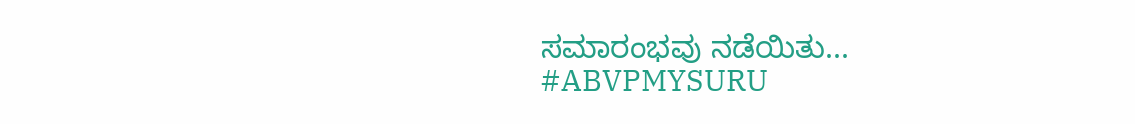ಸಮಾರಂಭವು ನಡೆಯಿತು...
#ABVPMYSURU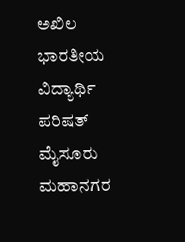ಅಖಿಲ ಭಾರತೀಯ ವಿದ್ಯಾರ್ಥಿ ಪರಿಷತ್ ಮೈಸೂರು ಮಹಾನಗರ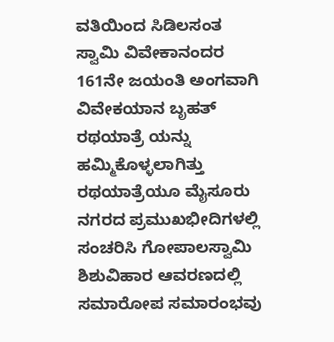ವತಿಯಿಂದ ಸಿಡಿಲಸಂತ ಸ್ವಾಮಿ ವಿವೇಕಾನಂದರ 161ನೇ ಜಯಂತಿ ಅಂಗವಾಗಿ ವಿವೇಕಯಾನ ಬೃಹತ್ ರಥಯಾತ್ರೆ ಯನ್ನು ಹಮ್ಮಿಕೊಳ್ಳಲಾಗಿತ್ತು ರಥಯಾತ್ರೆಯೂ ಮೈಸೂರು ನಗರದ ಪ್ರಮುಖಭೀದಿಗಳಲ್ಲಿ ಸಂಚರಿಸಿ ಗೋಪಾಲಸ್ವಾಮಿ ಶಿಶುವಿಹಾರ ಆವರಣದಲ್ಲಿ ಸಮಾರೋಪ ಸಮಾರಂಭವು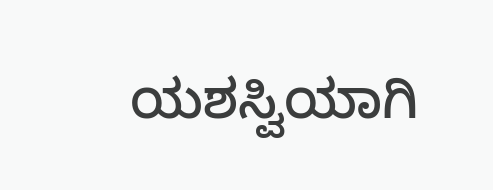ಯಶಸ್ವಿಯಾಗಿ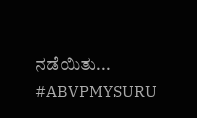ನಡೆಯಿತು...
#ABVPMYSURU